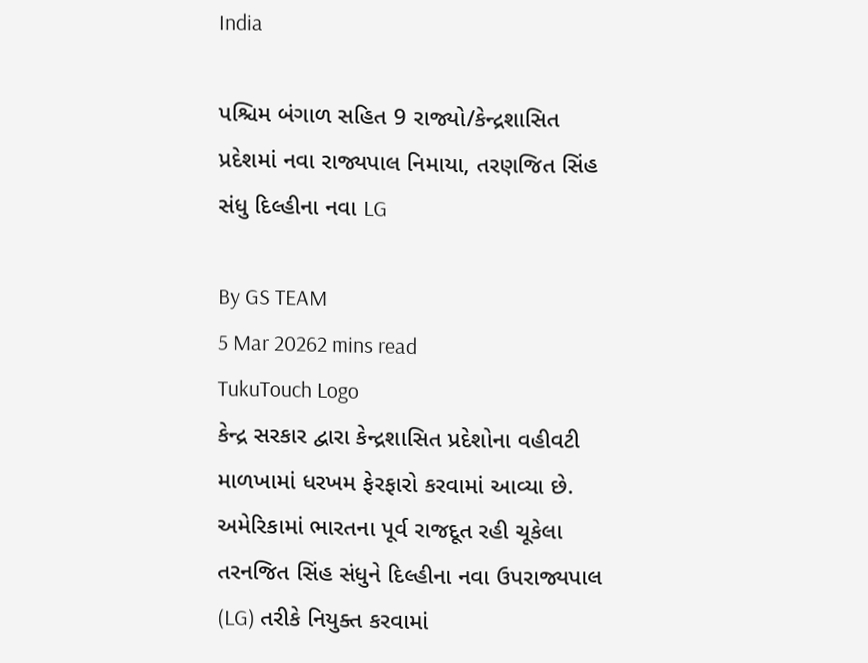India

પશ્ચિમ બંગાળ સહિત 9 રાજ્યો/કેન્દ્રશાસિત પ્રદેશમાં નવા રાજ્યપાલ નિમાયા, તરણજિત સિંહ સંધુ દિલ્હીના નવા LG

By GS TEAM
5 Mar 20262 mins read
TukuTouch Logo
કેન્દ્ર સરકાર દ્વારા કેન્દ્રશાસિત પ્રદેશોના વહીવટી માળખામાં ધરખમ ફેરફારો કરવામાં આવ્યા છે. અમેરિકામાં ભારતના પૂર્વ રાજદૂત રહી ચૂકેલા તરનજિત સિંહ સંધુને દિલ્હીના નવા ઉપરાજ્યપાલ (LG) તરીકે નિયુક્ત કરવામાં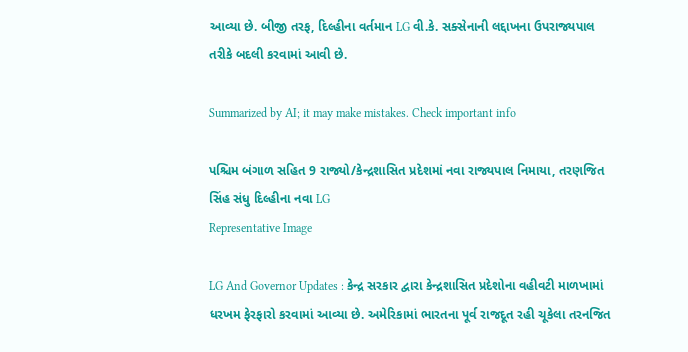આવ્યા છે. બીજી તરફ, દિલ્હીના વર્તમાન LG વી.કે. સક્સેનાની લદ્દાખના ઉપરાજ્યપાલ તરીકે બદલી કરવામાં આવી છે.

Summarized by AI; it may make mistakes. Check important info

પશ્ચિમ બંગાળ સહિત 9 રાજ્યો/કેન્દ્રશાસિત પ્રદેશમાં નવા રાજ્યપાલ નિમાયા, તરણજિત સિંહ સંધુ દિલ્હીના નવા LG
Representative Image

LG And Governor Updates : કેન્દ્ર સરકાર દ્વારા કેન્દ્રશાસિત પ્રદેશોના વહીવટી માળખામાં ધરખમ ફેરફારો કરવામાં આવ્યા છે. અમેરિકામાં ભારતના પૂર્વ રાજદૂત રહી ચૂકેલા તરનજિત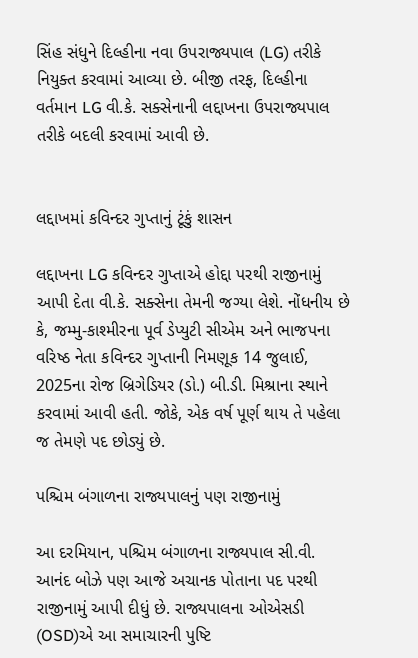સિંહ સંધુને દિલ્હીના નવા ઉપરાજ્યપાલ (LG) તરીકે નિયુક્ત કરવામાં આવ્યા છે. બીજી તરફ, દિલ્હીના વર્તમાન LG વી.કે. સક્સેનાની લદ્દાખના ઉપરાજ્યપાલ તરીકે બદલી કરવામાં આવી છે.


લદ્દાખમાં કવિન્દર ગુપ્તાનું ટૂંકું શાસન

લદ્દાખના LG કવિન્દર ગુપ્તાએ હોદ્દા પરથી રાજીનામું આપી દેતા વી.કે. સક્સેના તેમની જગ્યા લેશે. નોંધનીય છે કે, જમ્મુ-કાશ્મીરના પૂર્વ ડેપ્યુટી સીએમ અને ભાજપના વરિષ્ઠ નેતા કવિન્દર ગુપ્તાની નિમણૂક 14 જુલાઈ, 2025ના રોજ બ્રિગેડિયર (ડો.) બી.ડી. મિશ્રાના સ્થાને કરવામાં આવી હતી. જોકે, એક વર્ષ પૂર્ણ થાય તે પહેલા જ તેમણે પદ છોડ્યું છે.

પશ્ચિમ બંગાળના રાજ્યપાલનું પણ રાજીનામું

આ દરમિયાન, પશ્ચિમ બંગાળના રાજ્યપાલ સી.વી. આનંદ બોઝે પણ આજે અચાનક પોતાના પદ પરથી રાજીનામું આપી દીધું છે. રાજ્યપાલના ઓએસડી (OSD)એ આ સમાચારની પુષ્ટિ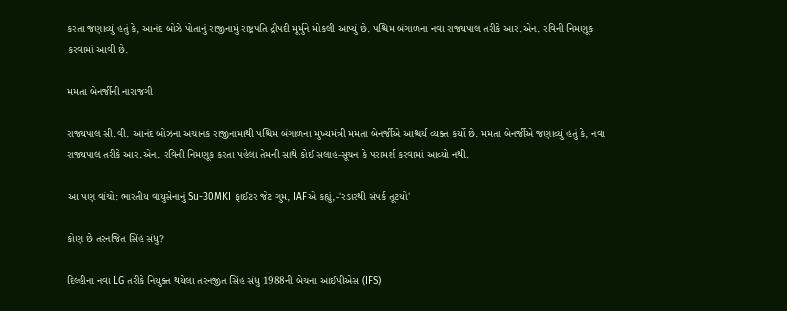કરતા જણાવ્યું હતું કે, આનંદ બોઝે પોતાનું રાજીનામું રાષ્ટ્રપતિ દ્રૌપદી મૂર્મુને મોકલી આપ્યું છે. પશ્ચિમ બંગાળના નવા રાજ્યપાલ તરીકે આર.એન. રવિની નિમણૂક કરવામાં આવી છે.

મમતા બેનર્જીની નારાજગી

રાજ્યપાલ સી.વી. આનંદ બોઝના અચાનક રાજીનામાથી પશ્ચિમ બંગાળના મુખ્યમંત્રી મમતા બેનર્જીએ આશ્ચર્ય વ્યક્ત કર્યો છે. મમતા બેનર્જીએ જણાવ્યું હતું કે, નવા રાજ્યપાલ તરીકે આર.એન. રવિની નિમણૂક કરતા પહેલા તેમની સાથે કોઈ સલાહ-સૂચન કે પરામર્શ કરવામાં આવ્યો નથી.

આ પણ વાંચો: ભારતીય વાયુસેનાનું Su-30MKI ફાઈટર જેટ ગુમ, IAFએ કહ્યું,-'રડારથી સંપર્ક તૂટયો'

કોણ છે તરનજિત સિંહ સંધુ?

દિલ્હીના નવા LG તરીકે નિયુક્ત થયેલા તરનજીત સિંહ સંધુ 1988ની બેચના આઈપીએસ (IFS)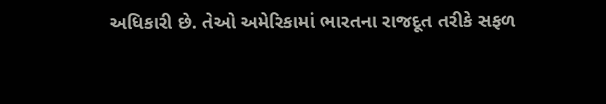અધિકારી છે. તેઓ અમેરિકામાં ભારતના રાજદૂત તરીકે સફળ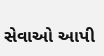સેવાઓ આપી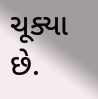ચૂક્યા છે.